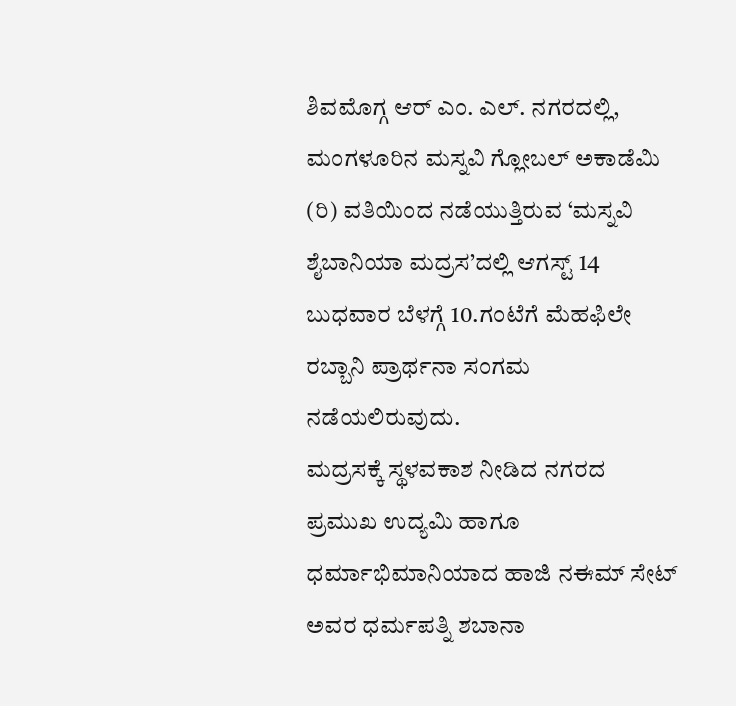ಶಿವಮೊಗ್ಗ ಆರ್ ಎಂ. ಎಲ್. ನಗರದಲ್ಲಿ, ಮಂಗಳೂರಿನ ಮಸ್ನವಿ ಗ್ಲೋಬಲ್ ಅಕಾಡೆಮಿ (ರಿ) ವತಿಯಿಂದ ನಡೆಯುತ್ತಿರುವ ‘ಮಸ್ನವಿ ಶೈಬಾನಿಯಾ ಮದ್ರಸ’ದಲ್ಲಿ ಆಗಸ್ಟ್ 14 ಬುಧವಾರ ಬೆಳಗ್ಗೆ 10.ಗಂಟೆಗೆ ಮೆಹಫಿಲೇ ರಬ್ಬಾನಿ ಪ್ರಾರ್ಥನಾ ಸಂಗಮ ನಡೆಯಲಿರುವುದು.
ಮದ್ರಸಕ್ಕೆ ಸ್ಥಳವಕಾಶ ನೀಡಿದ ನಗರದ ಪ್ರಮುಖ ಉದ್ಯಮಿ ಹಾಗೂ ಧರ್ಮಾಭಿಮಾನಿಯಾದ ಹಾಜಿ ನಈಮ್ ಸೇಟ್ ಅವರ ಧರ್ಮಪತ್ನಿ ಶಬಾನಾ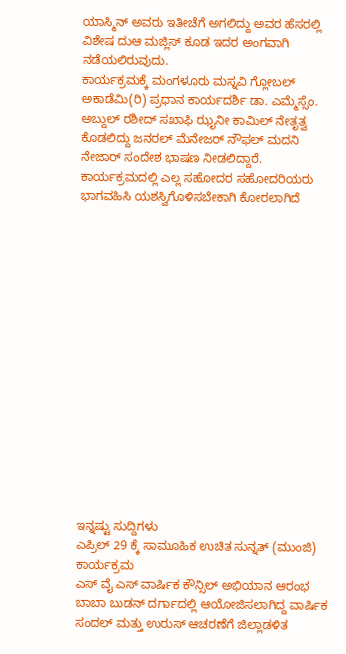ಯಾಸ್ಮಿನ್ ಅವರು ಇತೀಚೆಗೆ ಅಗಲಿದ್ದು ಅವರ ಹೆಸರಲ್ಲಿ ವಿಶೇಷ ದುಆ ಮಜ್ಲಿಸ್ ಕೂಡ ಇದರ ಅಂಗವಾಗಿ ನಡೆಯಲಿರುವುದು.
ಕಾರ್ಯಕ್ರಮಕ್ಕೆ ಮಂಗಳೂರು ಮಸ್ನವಿ ಗ್ಲೋಬಲ್ ಅಕಾಡೆಮಿ(ರಿ) ಪ್ರಧಾನ ಕಾರ್ಯದರ್ಶಿ ಡಾ. ಎಮ್ಮೆಸ್ಸೆಂ. ಅಬ್ದುಲ್ ರಶೀದ್ ಸಖಾಫಿ ಝೖನೀ ಕಾಮಿಲ್ ನೇತೃತ್ವ ಕೊಡಲಿದ್ದು ಜನರಲ್ ಮೆನೇಜರ್ ನೌಫಲ್ ಮದನಿ ನೇಜಾರ್ ಸಂದೇಶ ಭಾಷಣ ನೀಡಲಿದ್ದಾರೆ.
ಕಾರ್ಯಕ್ರಮದಲ್ಲಿ ಎಲ್ಲ ಸಹೋದರ ಸಹೋದರಿಯರು ಭಾಗವಹಿಸಿ ಯಶಸ್ವಿಗೊಳಿಸಬೇಕಾಗಿ ಕೋರಲಾಗಿದೆ
















ಇನ್ನಷ್ಟು ಸುದ್ದಿಗಳು
ಎಪ್ರಿಲ್ 29 ಕ್ಕೆ ಸಾಮೂಹಿಕ ಉಚಿತ ಸುನ್ನತ್ (ಮುಂಜಿ) ಕಾರ್ಯಕ್ರಮ
ಎಸ್ ವೈ ಎಸ್ ವಾರ್ಷಿಕ ಕೌನ್ಸಿಲ್ ಅಭಿಯಾನ ಆರಂಭ
ಬಾಬಾ ಬುಡನ್ ದರ್ಗಾದಲ್ಲಿ ಆಯೋಜಿಸಲಾಗಿದ್ದ ವಾರ್ಷಿಕ ಸಂದಲ್ ಮತ್ತು ಉರುಸ್ ಆಚರಣೆಗೆ ಜಿಲ್ಲಾಡಳಿತ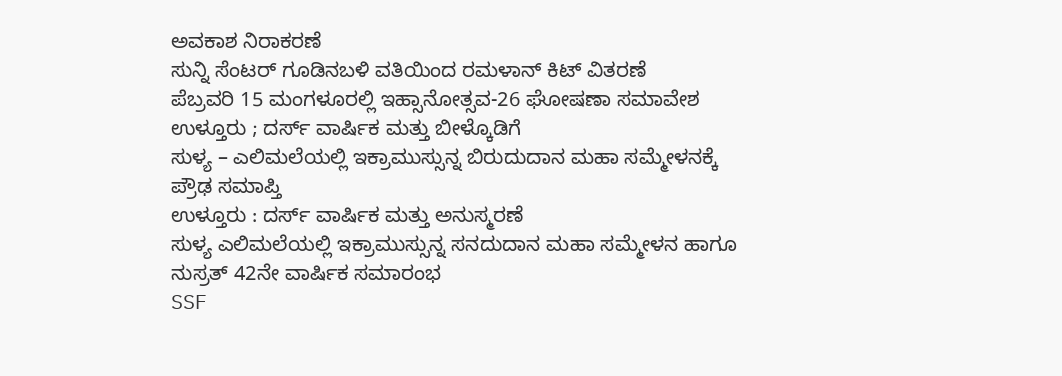ಅವಕಾಶ ನಿರಾಕರಣೆ
ಸುನ್ನಿ ಸೆಂಟರ್ ಗೂಡಿನಬಳಿ ವತಿಯಿಂದ ರಮಳಾನ್ ಕಿಟ್ ವಿತರಣೆ
ಪೆಬ್ರವರಿ 15 ಮಂಗಳೂರಲ್ಲಿ ಇಹ್ಸಾನೋತ್ಸವ-26 ಘೋಷಣಾ ಸಮಾವೇಶ
ಉಳ್ತೂರು ; ದರ್ಸ್ ವಾರ್ಷಿಕ ಮತ್ತು ಬೀಳ್ಕೊಡಿಗೆ
ಸುಳ್ಯ – ಎಲಿಮಲೆಯಲ್ಲಿ ಇಕ್ರಾಮುಸ್ಸುನ್ನ ಬಿರುದುದಾನ ಮಹಾ ಸಮ್ಮೇಳನಕ್ಕೆ ಪ್ರೌಢ ಸಮಾಪ್ತಿ
ಉಳ್ತೂರು : ದರ್ಸ್ ವಾರ್ಷಿಕ ಮತ್ತು ಅನುಸ್ಮರಣೆ
ಸುಳ್ಯ ಎಲಿಮಲೆಯಲ್ಲಿ ಇಕ್ರಾಮುಸ್ಸುನ್ನ ಸನದುದಾನ ಮಹಾ ಸಮ್ಮೇಳನ ಹಾಗೂ ನುಸ್ರತ್ 42ನೇ ವಾರ್ಷಿಕ ಸಮಾರಂಭ
SSF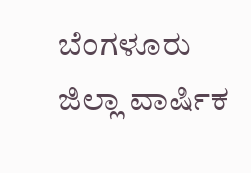ಬೆಂಗಳೂರು ಜಿಲ್ಲಾ ವಾರ್ಷಿಕ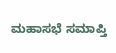ಮಹಾಸಭೆ ಸಮಾಪ್ತಿ